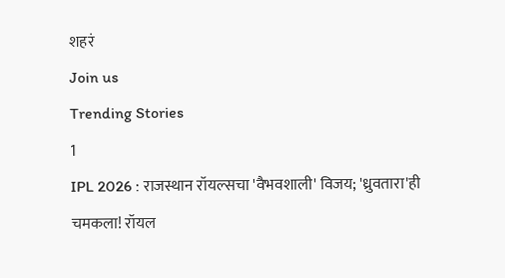शहरं
Join us
Trending Stories
1
IPL 2026 : राजस्थान रॉयल्सचा 'वैभवशाली' विजय; 'ध्रुवतारा'ही चमकला! रॉयल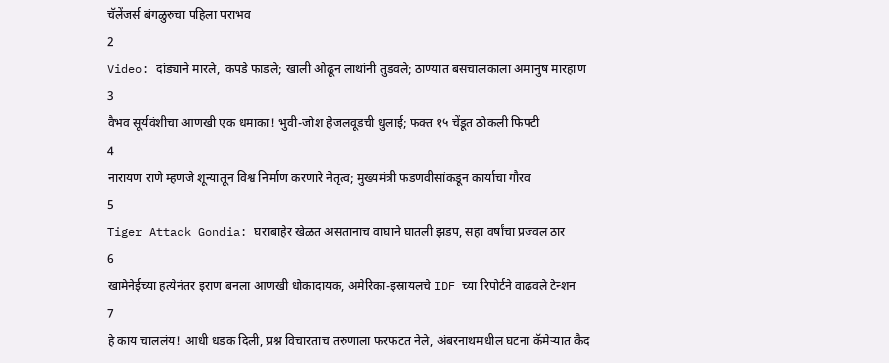चॅलेंजर्स बंगळुरुचा पहिला पराभव
2
Video: दांड्याने मारले, कपडे फाडले; खाली ओढून लाथांनी तुडवले; ठाण्यात बसचालकाला अमानुष मारहाण
3
वैभव सूर्यवंशीचा आणखी एक धमाका! भुवी-जोश हेजलवूडची धुलाई; फक्त १५ चेंडूत ठोकली फिफ्टी
4
नारायण राणे म्हणजे शून्यातून विश्व निर्माण करणारे नेतृत्व; मुख्यमंत्री फडणवीसांकडून कार्याचा गौरव
5
Tiger Attack Gondia: घराबाहेर खेळत असतानाच वाघाने घातली झडप, सहा वर्षांचा प्रज्वल ठार
6
खामेनेईच्या हत्येनंतर इराण बनला आणखी धोकादायक, अमेरिका-इस्रायलचे IDF च्या रिपोर्टने वाढवले टेन्शन
7
हे काय चाललंय! आधी धडक दिली, प्रश्न विचारताच तरुणाला फरफटत नेले, अंबरनाथमधील घटना कॅमेऱ्यात कैद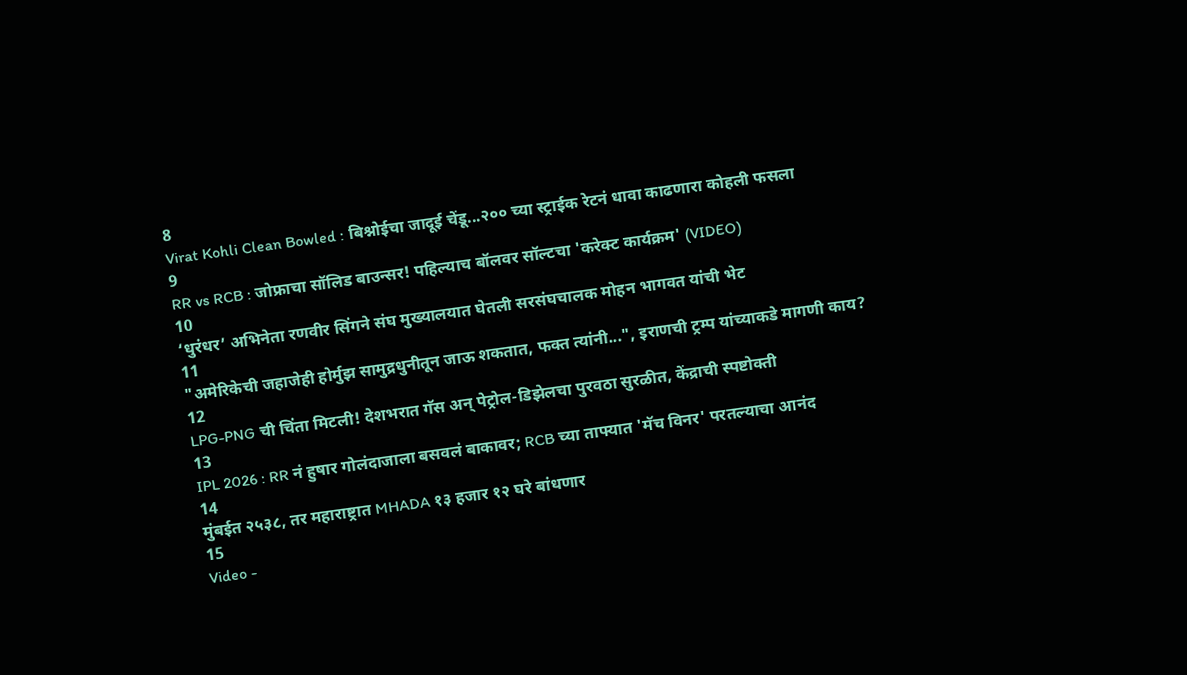8
Virat Kohli Clean Bowled : बिश्नोईचा जादूई चेंडू...२०० च्या स्ट्राईक रेटनं धावा काढणारा कोहली फसला
9
RR vs RCB : जोफ्राचा सॉलिड बाउन्सर! पहिल्याच बॉलवर सॉल्टचा 'करेक्ट कार्यक्रम' (VIDEO)
10
‘धुरंधर’ अभिनेता रणवीर सिंगने संघ मुख्यालयात घेतली सरसंघचालक मोहन भागवत यांची भेट
11
"अमेरिकेची जहाजेही होर्मुझ सामुद्रधुनीतून जाऊ शकतात, फक्त त्यांनी...", इराणची ट्रम्प यांच्याकडे मागणी काय?
12
LPG-PNG ची चिंता मिटली! देशभरात गॅस अन् पेट्रोल-डिझेलचा पुरवठा सुरळीत, केंद्राची स्पष्टोक्ती
13
IPL 2026 : RR नं हुषार गोलंदाजाला बसवलं बाकावर; RCB च्या ताफ्यात 'मॅच विनर' परतल्याचा आनंद
14
मुंबईत २५३८, तर महाराष्ट्रात MHADA १३ हजार १२ घरे बांधणार
15
Video -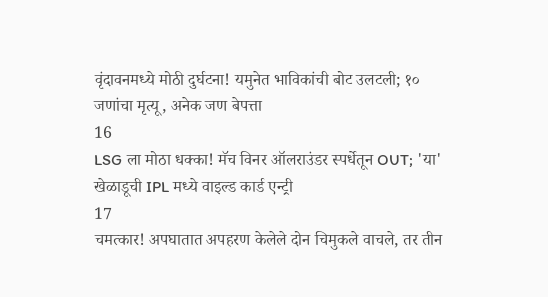वृंदावनमध्ये मोठी दुर्घटना! यमुनेत भाविकांची बोट उलटली; १० जणांचा मृत्यू, अनेक जण बेपत्ता
16
LSG ला मोठा धक्का! मॅच विनर ऑलराउंडर स्पर्धेतून OUT; 'या' खेळाडूची IPL मध्ये वाइल्ड कार्ड एन्ट्री
17
चमत्कार! अपघातात अपहरण केलेले दोन चिमुकले वाचले, तर तीन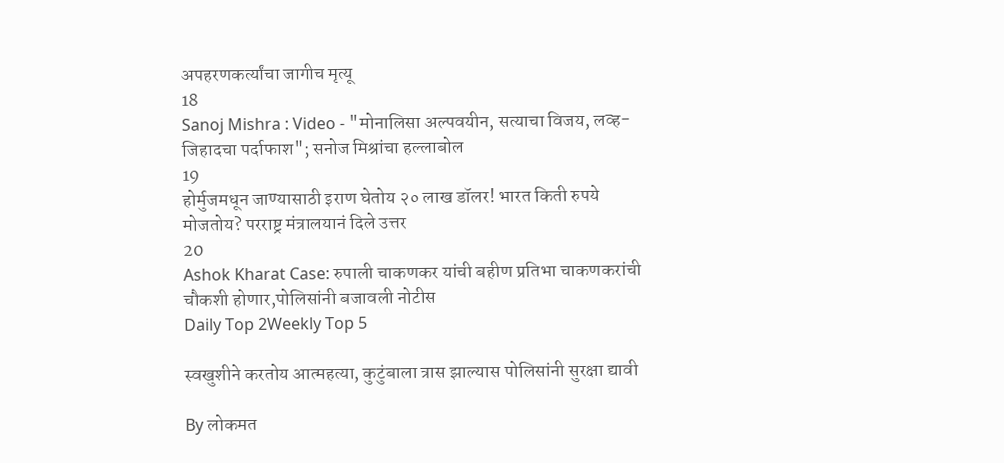अपहरणकर्त्यांचा जागीच मृत्यू
18
Sanoj Mishra : Video - "मोनालिसा अल्पवयीन, सत्याचा विजय, लव्ह-जिहादचा पर्दाफाश"; सनोज मिश्रांचा हल्लाबोल
19
होर्मुजमधून जाण्यासाठी इराण घेतोय २० लाख डॉलर! भारत किती रुपये मोजतोय? परराष्ट्र मंत्रालयानं दिले उत्तर
20
Ashok Kharat Case: रुपाली चाकणकर यांची बहीण प्रतिभा चाकणकरांची चौकशी होणार,पोलिसांनी बजावली नोटीस
Daily Top 2Weekly Top 5

स्वखुशीने करतोय आत्महत्या, कुटुंबाला त्रास झाल्यास पोलिसांनी सुरक्षा द्यावी

By लोकमत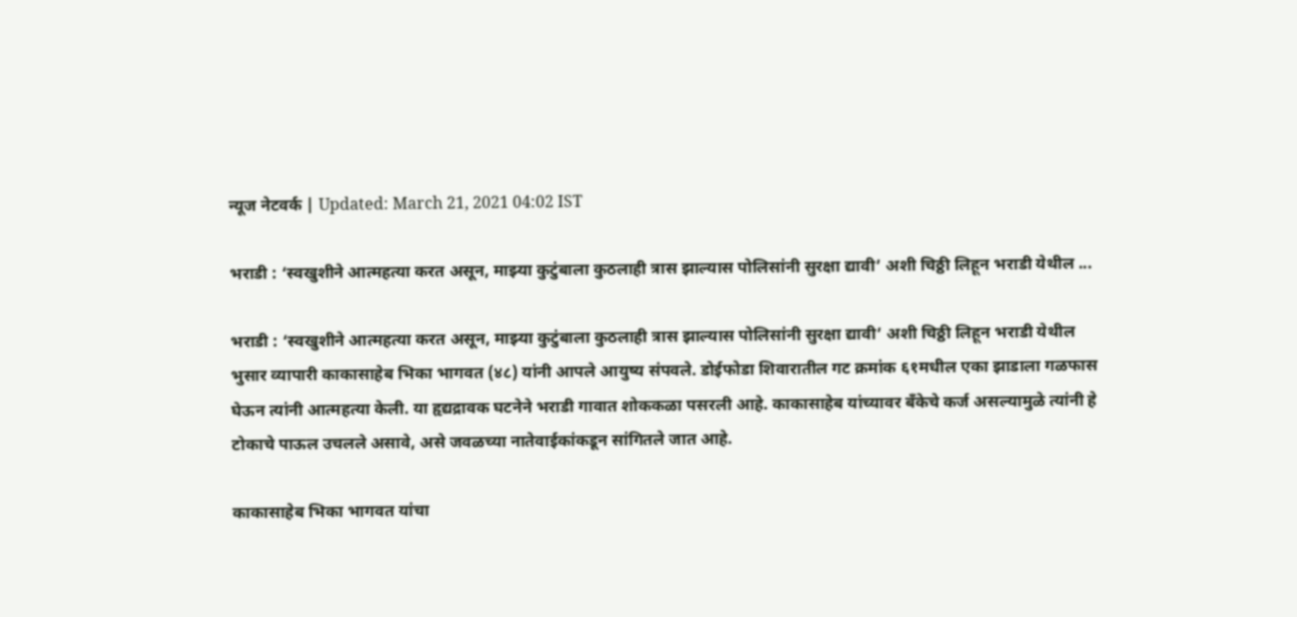न्यूज नेटवर्क | Updated: March 21, 2021 04:02 IST

भराडी : ‘स्वखुशीने आत्महत्या करत असून, माझ्या कुटुंबाला कुठलाही त्रास झाल्यास पोलिसांनी सुरक्षा द्यावी’ अशी चिठ्ठी लिहून भराडी येथील ...

भराडी : ‘स्वखुशीने आत्महत्या करत असून, माझ्या कुटुंबाला कुठलाही त्रास झाल्यास पोलिसांनी सुरक्षा द्यावी’ अशी चिठ्ठी लिहून भराडी येथील भुसार व्यापारी काकासाहेब भिका भागवत (४८) यांनी आपले आयुष्य संपवले. डोईफोडा शिवारातील गट क्रमांक ६१मधील एका झाडाला गळफास घेऊन त्यांनी आत्महत्या केली. या हृद्यद्रावक घटनेने भराडी गावात शोककळा पसरली आहे. काकासाहेब यांच्यावर बॅंकेचे कर्ज असल्यामुळे त्यांनी हे टोकाचे पाऊल उचलले असावे, असे जवळच्या नातेवाईकांकडून सांगितले जात आहे.

काकासाहेब भिका भागवत यांचा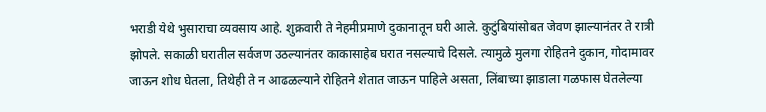भराडी येथे भुसाराचा व्यवसाय आहे. शुक्रवारी ते नेहमीप्रमाणे दुकानातून घरी आले. कुटुंबियांसोबत जेवण झाल्यानंतर ते रात्री झोपले. सकाळ‌ी घरातील सर्वजण उठल्यानंतर काकासाहेब घरात नसल्याचे दिसले. त्यामुळे मुलगा रोहितने दुकान, गोदामावर जाऊन शोध घेतला, तिथेही ते न आढळल्याने रोहितने शेतात जाऊन पाहिले असता, लिंबाच्या झाडाला गळफास घेतलेल्या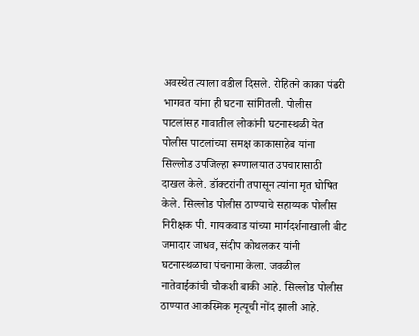अवस्थेत त्याला वडील दिसले. रोहितने काका पंढरी भागवत यांना ही घटना सांगितली. पोलीस पाटलांसह गावातील लोकांनी घटनास्थळी येत पोलीस पाटलांच्या समक्ष काकासाहेब यांना सिल्लोड उपजिल्हा रूग्णालयात उपचारासाठी दाखल केले. डॉक्टरांनी तपासून त्यांना मृत घोषित केले. सिल्लोड पोलीस ठाण्याचे सहाय्यक पोलीस निरीक्षक पी. गायकवाड यांच्या मार्गदर्शनाखाली बीट जमादार जाधव, संदीप कोथलकर यांनी घटनास्थळाचा पंचनामा केला. जवळील नातेवाईकांची चौकशी बाकी आहे. सिल्लोड पोलीस ठाण्यात आकस्मिक मृत्यूची नोंद झाली आहे.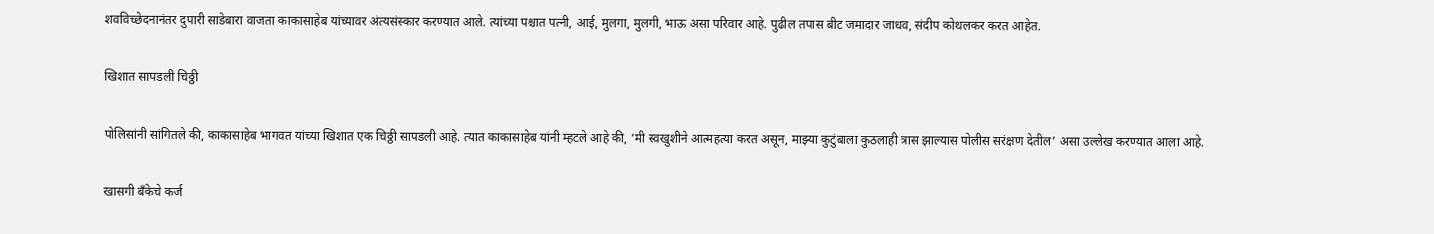शवविच्छेदनानंतर दुपारी साडेबारा वाजता काकासाहेब यांच्यावर अंत्यसंस्कार करण्यात आले. त्यांच्या पश्चात पत्नी, आई, मुलगा, मुलगी, भाऊ असा परिवार आहे. पुढील तपास बीट जमादार जाधव, संदीप कोथलकर करत आहेत.

खिशात सापडली चिठ्ठी

पोलिसांनी सांगितले की, काकासाहेब भागवत यांच्या खिशात एक चिठ्ठी सापडली आहे. त्यात काकासाहेब यांनी म्हटले आहे की, ‘मी स्वखुशीने आत्महत्या करत असून, माझ्या कुटुंबाला कुठलाही त्रास झाल्यास पोलीस सरंक्षण देतील’ असा उल्लेख करण्यात आला आहे.

खासगी बॅंकेचे कर्ज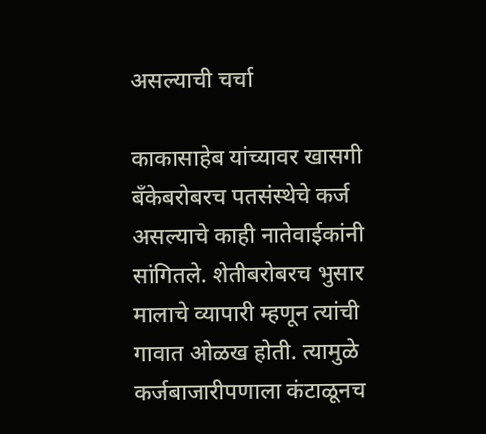असल्याची चर्चा

काकासाहेब यांच्यावर खासगी बॅंकेबरोबरच पतसंस्थेचे कर्ज असल्याचे काही नातेवाईकांनी सांगितले. शेतीबरोबरच भुसार मालाचे व्यापारी म्हणून त्यांची गावात ओळ‌ख होती. त्यामुळे कर्जबाजारीपणाला कंटाळूनच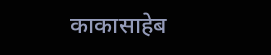काकासाहेब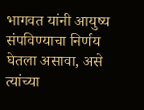भागवत यांनी आयुष्य संपविण्याचा निर्णय घेतला असावा, असे त्यांच्या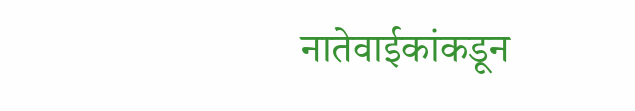नातेवाईकांकडून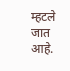म्हटले जात आहे.